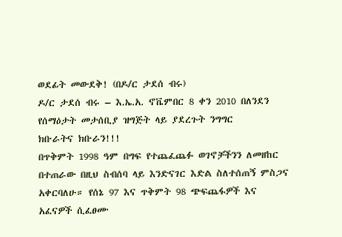ወደፊት መውደቅ! (በዶ/ር ታደሰ ብሩ)
ዶ/ር ታደሰ ብሩ – እ.ኤ.አ. ኖቬምበር 8 ቀን 2010 በለንደን የሰማዕታት መታሰቢያ ዝግጅት ላይ ያደረጉት ንግግር
ክቡራትና ክቡራን!!!
በጥቅምት 1998 ዓም በግፍ የተጨፈጨፉ ወገኖቻችንን ለመዘከር በተጠራው በዚህ ስብሰባ ላይ እንድናገር እድል ስለተሰጠኝ ምስጋና አቀርባለሁ። የሰኔ 97 እና ጥቅምት 98 ጭፍጨፋዎች እና አፈናዎች ሲፈፀሙ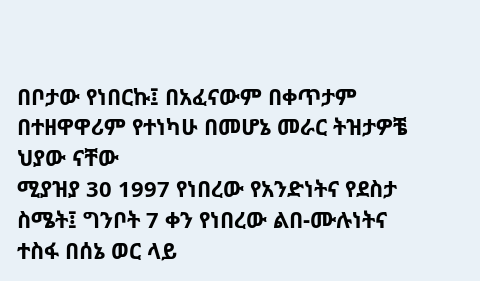በቦታው የነበርኩ፤ በአፈናውም በቀጥታም በተዘዋዋሪም የተነካሁ በመሆኔ መራር ትዝታዎቼ ህያው ናቸው
ሚያዝያ 30 1997 የነበረው የአንድነትና የደስታ ስሜት፤ ግንቦት 7 ቀን የነበረው ልበ-ሙሉነትና ተስፋ በሰኔ ወር ላይ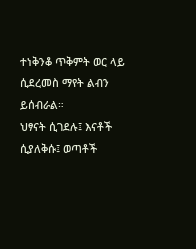ተነቅንቆ ጥቅምት ወር ላይ ሲደረመስ ማየት ልብን ይሰብራል።
ህፃናት ሲገደሉ፤ እናቶች ሲያለቅሱ፤ ወጣቶች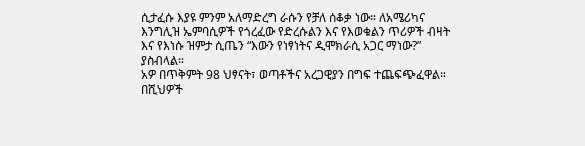ሲታፈሱ እያዩ ምንም አለማድረግ ራሱን የቻለ ሰቆቃ ነው። ለአሜሪካና እንግሊዝ ኤምባሲዎች የጎረፈው የድረሱልን እና የእወቁልን ጥሪዎች ብዛት እና የእነሱ ዝምታ ሲጤን “እውን የነፃነትና ዲሞክራሲ አጋር ማነው?” ያስብላል።
አዎ በጥቅምት 98 ህፃናት፣ ወጣቶችና አረጋዊያን በግፍ ተጨፍጭፈዋል። በሺህዎች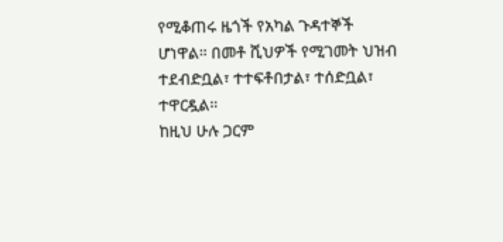የሚቆጠሩ ዜጎች የአካል ጉዳተኞች ሆነዋል። በመቶ ሺህዎች የሚገመት ህዝብ ተደብድቧል፣ ተተፍቶበታል፣ ተሰድቧል፣ ተዋርዷል።
ከዚህ ሁሉ ጋርም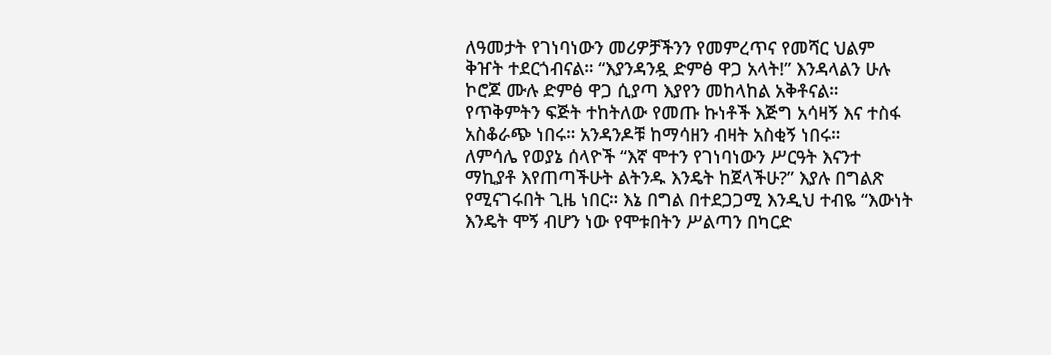ለዓመታት የገነባነውን መሪዎቻችንን የመምረጥና የመሻር ህልም ቅዠት ተደርጎብናል። “እያንዳንዷ ድምፅ ዋጋ አላት!” እንዳላልን ሁሉ ኮሮጆ ሙሉ ድምፅ ዋጋ ሲያጣ እያየን መከላከል አቅቶናል።
የጥቅምትን ፍጅት ተከትለው የመጡ ኩነቶች እጅግ አሳዛኝ እና ተስፋ አስቆራጭ ነበሩ። አንዳንዶቹ ከማሳዘን ብዛት አስቂኝ ነበሩ።
ለምሳሌ የወያኔ ሰላዮች “እኛ ሞተን የገነባነውን ሥርዓት እናንተ ማኪያቶ እየጠጣችሁት ልትንዱ እንዴት ከጀላችሁ?” እያሉ በግልጽ የሚናገሩበት ጊዜ ነበር። እኔ በግል በተደጋጋሚ እንዲህ ተብዬ “እውነት እንዴት ሞኝ ብሆን ነው የሞቱበትን ሥልጣን በካርድ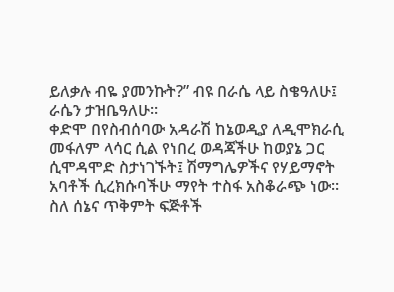ይለቃሉ ብዬ ያመንኩት?” ብዩ በራሴ ላይ ስቄዓለሁ፤ ራሴን ታዝቤዓለሁ።
ቀድሞ በየስብሰባው አዳራሽ ከኔወዲያ ለዲሞክራሲ መፋለም ላሳር ሲል የነበረ ወዳጃችሁ ከወያኔ ጋር ሲሞዳሞድ ስታነገኙት፤ ሽማግሌዎችና የሃይማኖት አባቶች ሲረክሱባችሁ ማየት ተስፋ አስቆራጭ ነው።
ስለ ሰኔና ጥቅምት ፍጅቶች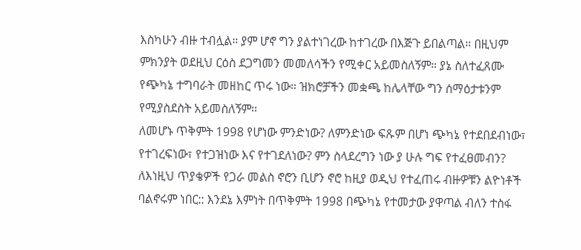እስካሁን ብዙ ተብሏል። ያም ሆኖ ግን ያልተነገረው ከተገረው በእጅጉ ይበልጣል። በዚህም ምክንያት ወደዚህ ርዕስ ደጋግመን መመለሳችን የሚቀር አይመስለኝም። ያኔ ስለተፈጸሙ የጭካኔ ተግባራት መዘከር ጥሩ ነው። ዝክሮቻችን መቋጫ ከሌላቸው ግን ሰማዕታቱንም የሚያስደስት አይመስለኝም።
ለመሆኑ ጥቅምት 1998 የሆነው ምንድነው? ለምንድነው ፍጹም በሆነ ጭካኔ የተደበደብነው፣ የተገረፍነው፣ የተጋዝነው እና የተገደለነው? ምን ስላደረግን ነው ያ ሁሉ ግፍ የተፈፀመብን?
ለእነዚህ ጥያቄዎች የጋራ መልስ ኖሮን ቢሆን ኖሮ ከዚያ ወዲህ የተፈጠሩ ብዙዎቹን ልዮነቶች ባልኖሩም ነበር:: እንደኔ እምነት በጥቅምት 1998 በጭካኔ የተመታው ያዋጣል ብለን ተስፋ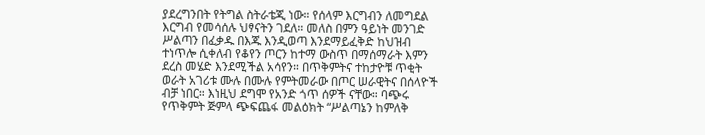ያደረግንበት የትግል ስትራቴጂ ነው። የሰላም እርግብን ለመግደል እርግብ የመሳሰሉ ህፃናትን ገደለ። መለስ በምን ዓይነት መንገድ ሥልጣን በፈቃዱ በእጁ እንዲወጣ እንደማይፈቅድ ከህዝብ ተነጥሎ ሲቀለብ የቆየን ጦርን ከተማ ውስጥ በማሰማራት እምን ደረስ መሄድ እንደሚችል አሳየን። በጥቅምትና ተከታዮቹ ጥቂት ወራት አገሪቱ ሙሉ በሙሉ የምትመራው በጦር ሠራዊትና በሰላዮች ብቻ ነበር። እነዚህ ደግሞ የአንድ ጎጥ ሰዎች ናቸው። ባጭሩ የጥቅምት ጅምላ ጭፍጨፋ መልዕክት “ሥልጣኔን ከምለቅ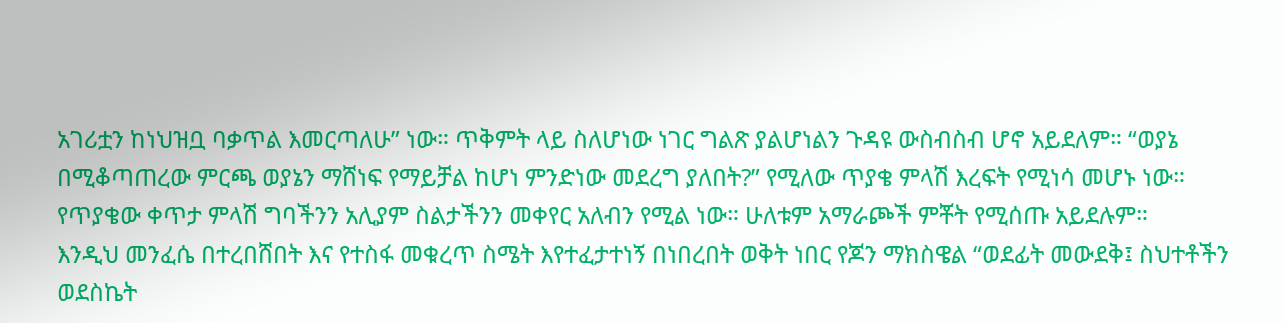አገሪቷን ከነህዝቧ ባቃጥል እመርጣለሁ” ነው። ጥቅምት ላይ ስለሆነው ነገር ግልጽ ያልሆነልን ጉዳዩ ውስብስብ ሆኖ አይደለም። “ወያኔ በሚቆጣጠረው ምርጫ ወያኔን ማሸነፍ የማይቻል ከሆነ ምንድነው መደረግ ያለበት?” የሚለው ጥያቄ ምላሽ እረፍት የሚነሳ መሆኑ ነው። የጥያቄው ቀጥታ ምላሽ ግባችንን አሊያም ስልታችንን መቀየር አለብን የሚል ነው። ሁለቱም አማራጮች ምቾት የሚሰጡ አይደሉም።
እንዲህ መንፈሴ በተረበሸበት እና የተስፋ መቁረጥ ስሜት እየተፈታተነኝ በነበረበት ወቅት ነበር የጆን ማክስዌል “ወደፊት መውደቅ፤ ስህተቶችን ወደስኬት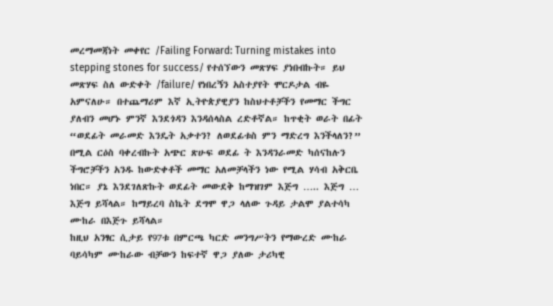መረማመጃነት መቀየር /Failing Forward: Turning mistakes into stepping stones for success/ የተሰኘውን መጽሃፍ ያነበብኩት። ይህ መጽሃፍ ስለ ውድቀት /failure/ የነበረኝን አስተያየት ሞርዶታል ብዬ አምናለሁ። በተጨማሪም እኛ ኢትዮጵያዊያን ከስህተቶቻችን የመማር ችግር ያለብን መሆኑ ምንኛ እንደጎዳን እንዳሰላስል ረድቶኛል። ከጥቂት ወራት በፊት “ወደፊት መራመድ እንዴት አቃተን? ለወደፊቱስ ምን ማድረግ እንችላለን?” በሚል ርዕስ ባቀረብኩት አጭር ጽሁፍ ወደፊ ት እንዳንራመድ ካሰናከሉን ችግሮቻችን አንዱ ከውድቀቶች መማር አለመቻላችን ነው የሚል ሃሳብ አቅርቤ ነበር። ያኔ እንደገለጽኩት ወደፊት መውደቅ ከማዝገም እጅግ ….. እጅግ … እጅግ ይሻላል። ከማይረባ ስኬት ደግሞ ዋጋ ላለው ጉዳይ ታልሞ ያልተሳካ ሙከራ በእጅጉ ይሻላል።
ከዚህ አንፃር ሲታይ የ97ቱ በምርጫ ካርድ መንግሥትን የማውረድ ሙከራ ባይሳካም ሙከራው ብቻውን ከፍተኛ ዋጋ ያለው ታሪካዊ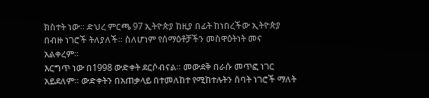ክስተት ነው። ድህረ ምርጫ 97 ኢትዮጵያ ከዚያ በፊት ከነበረችው ኢትዮጵያ በብዙ ነገሮች ትለያለች። ስለሆነም የሰማዕቶቻችን መስዋዕትነት መና አልቀረም።
እርግጥ ነው በ1998 ውድቀት ደርሶብናል። መውደቅ በራሱ መጥፎ ነገር አይደለም። ውድቀትን በአጠቃላይ በተመለከተ የሚከተሉትን ሰባት ነገሮች ማለት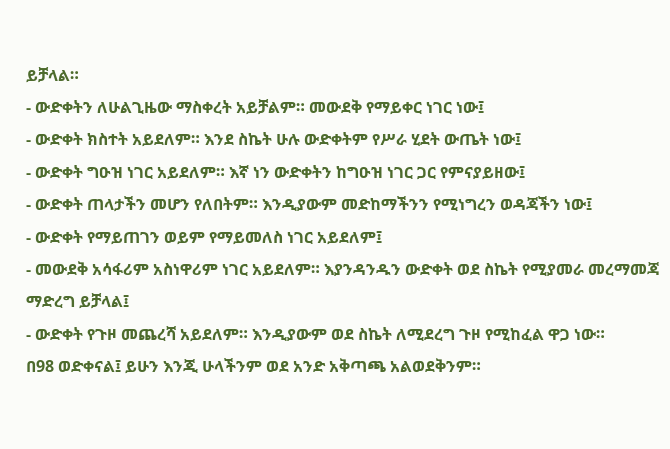ይቻላል።
- ውድቀትን ለሁልጊዜው ማስቀረት አይቻልም። መውደቅ የማይቀር ነገር ነው፤
- ውድቀት ክስተት አይደለም። እንደ ስኬት ሁሉ ውድቀትም የሥራ ሂደት ውጤት ነው፤
- ውድቀት ግዑዝ ነገር አይደለም። እኛ ነን ውድቀትን ከግዑዝ ነገር ጋር የምናያይዘው፤
- ውድቀት ጠላታችን መሆን የለበትም። እንዲያውም መድከማችንን የሚነግረን ወዳጃችን ነው፤
- ውድቀት የማይጠገን ወይም የማይመለስ ነገር አይደለም፤
- መውደቅ አሳፋሪም አስነዋሪም ነገር አይደለም። እያንዳንዱን ውድቀት ወደ ስኬት የሚያመራ መረማመጃ ማድረግ ይቻላል፤
- ውድቀት የጉዞ መጨረሻ አይደለም። እንዲያውም ወደ ስኬት ለሚደረግ ጉዞ የሚከፈል ዋጋ ነው።
በ98 ወድቀናል፤ ይሁን እንጂ ሁላችንም ወደ አንድ አቅጣጫ አልወደቅንም።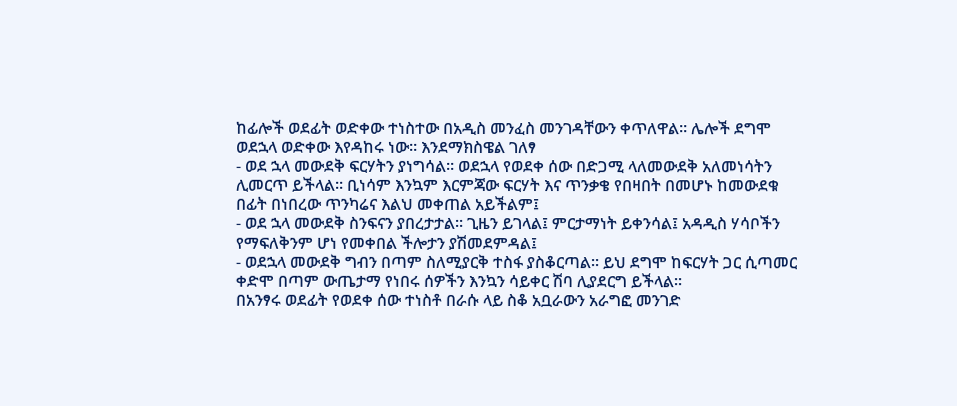ከፊሎች ወደፊት ወድቀው ተነስተው በአዲስ መንፈስ መንገዳቸውን ቀጥለዋል። ሌሎች ደግሞ ወደኋላ ወድቀው እየዳከሩ ነው። እንደማክስዌል ገለፃ
- ወደ ኋላ መውደቅ ፍርሃትን ያነግሳል። ወደኋላ የወደቀ ሰው በድጋሚ ላለመውደቅ አለመነሳትን ሊመርጥ ይችላል። ቢነሳም እንኳም እርምጃው ፍርሃት እና ጥንቃቄ የበዛበት በመሆኑ ከመውደቁ በፊት በነበረው ጥንካሬና እልህ መቀጠል አይችልም፤
- ወደ ኋላ መውደቅ ስንፍናን ያበረታታል። ጊዜን ይገላል፤ ምርታማነት ይቀንሳል፤ አዳዲስ ሃሳቦችን የማፍለቅንም ሆነ የመቀበል ችሎታን ያሽመደምዳል፤
- ወደኋላ መውደቅ ግብን በጣም ስለሚያርቅ ተስፋ ያስቆርጣል። ይህ ደግሞ ከፍርሃት ጋር ሲጣመር ቀድሞ በጣም ውጤታማ የነበሩ ሰዎችን እንኳን ሳይቀር ሽባ ሊያደርግ ይችላል።
በአንፃሩ ወደፊት የወደቀ ሰው ተነስቶ በራሱ ላይ ስቆ አቧራውን አራግፎ መንገድ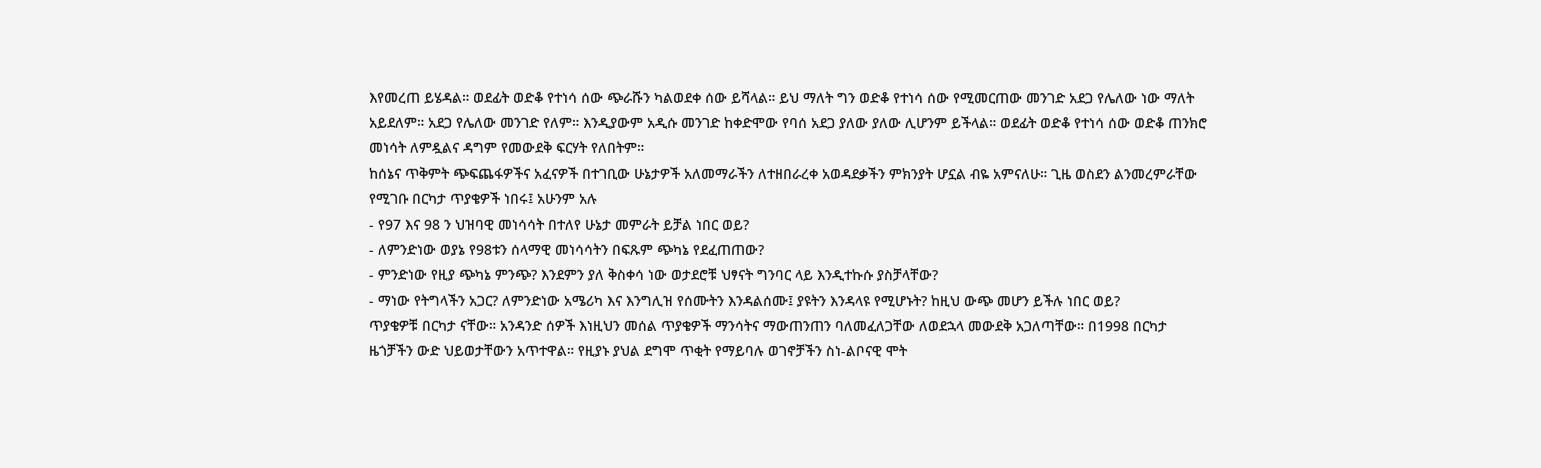እየመረጠ ይሄዳል። ወደፊት ወድቆ የተነሳ ሰው ጭራሹን ካልወደቀ ሰው ይሻላል። ይህ ማለት ግን ወድቆ የተነሳ ሰው የሚመርጠው መንገድ አደጋ የሌለው ነው ማለት አይደለም። አደጋ የሌለው መንገድ የለም። እንዲያውም አዲሱ መንገድ ከቀድሞው የባሰ አደጋ ያለው ያለው ሊሆንም ይችላል። ወደፊት ወድቆ የተነሳ ሰው ወድቆ ጠንክሮ መነሳት ለምዷልና ዳግም የመውደቅ ፍርሃት የለበትም።
ከሰኔና ጥቅምት ጭፍጨፋዎችና አፈናዎች በተገቢው ሁኔታዎች አለመማራችን ለተዘበራረቀ አወዳደቃችን ምክንያት ሆኗል ብዬ አምናለሁ። ጊዜ ወስደን ልንመረምራቸው የሚገቡ በርካታ ጥያቄዎች ነበሩ፤ አሁንም አሉ
- የ97 እና 98 ን ህዝባዊ መነሳሳት በተለየ ሁኔታ መምራት ይቻል ነበር ወይ?
- ለምንድነው ወያኔ የ98ቱን ሰላማዊ መነሳሳትን በፍጹም ጭካኔ የደፈጠጠው?
- ምንድነው የዚያ ጭካኔ ምንጭ? እንደምን ያለ ቅስቀሳ ነው ወታደሮቹ ህፃናት ግንባር ላይ እንዲተኩሱ ያስቻላቸው?
- ማነው የትግላችን አጋር? ለምንድነው አሜሪካ እና እንግሊዝ የሰሙትን እንዳልሰሙ፤ ያዩትን እንዳላዩ የሚሆኑት? ከዚህ ውጭ መሆን ይችሉ ነበር ወይ?
ጥያቄዎቹ በርካታ ናቸው። አንዳንድ ሰዎች እነዚህን መሰል ጥያቄዎች ማንሳትና ማውጠንጠን ባለመፈለጋቸው ለወደኋላ መውደቅ አጋለጣቸው። በ1998 በርካታ ዜጎቻችን ውድ ህይወታቸውን አጥተዋል። የዚያኑ ያህል ደግሞ ጥቂት የማይባሉ ወገኖቻችን ስነ-ልቦናዊ ሞት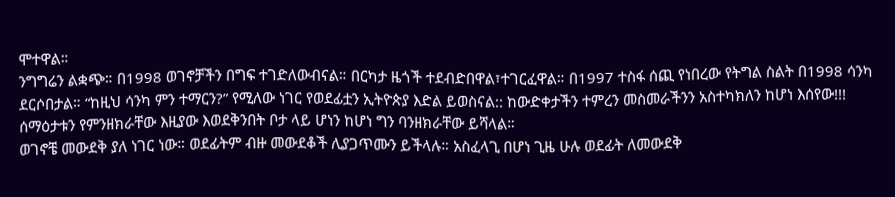ሞተዋል።
ንግግሬን ልቋጭ። በ1998 ወገኖቻችን በግፍ ተገድለውብናል። በርካታ ዜጎች ተደብድበዋል፣ተገርፈዋል። በ1997 ተስፋ ሰጪ የነበረው የትግል ስልት በ1998 ሳንካ ደርሶበታል። “ከዚህ ሳንካ ምን ተማርን?” የሚለው ነገር የወደፊቷን ኢትዮጵያ እድል ይወስናል:: ከውድቀታችን ተምረን መስመራችንን አስተካክለን ከሆነ እሰየው!!! ሰማዕታቱን የምንዘክራቸው እዚያው እወደቅንበት ቦታ ላይ ሆነን ከሆነ ግን ባንዘክራቸው ይሻላል።
ወገኖቼ መውደቅ ያለ ነገር ነው። ወደፊትም ብዙ መውደቆች ሊያጋጥሙን ይችላሉ። አስፈላጊ በሆነ ጊዜ ሁሉ ወደፊት ለመውደቅ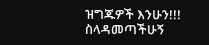ዝግጁዎች እንሁን!!!
ስላዳመጣችሁኝ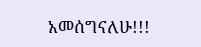አመሰግናለሁ!!!